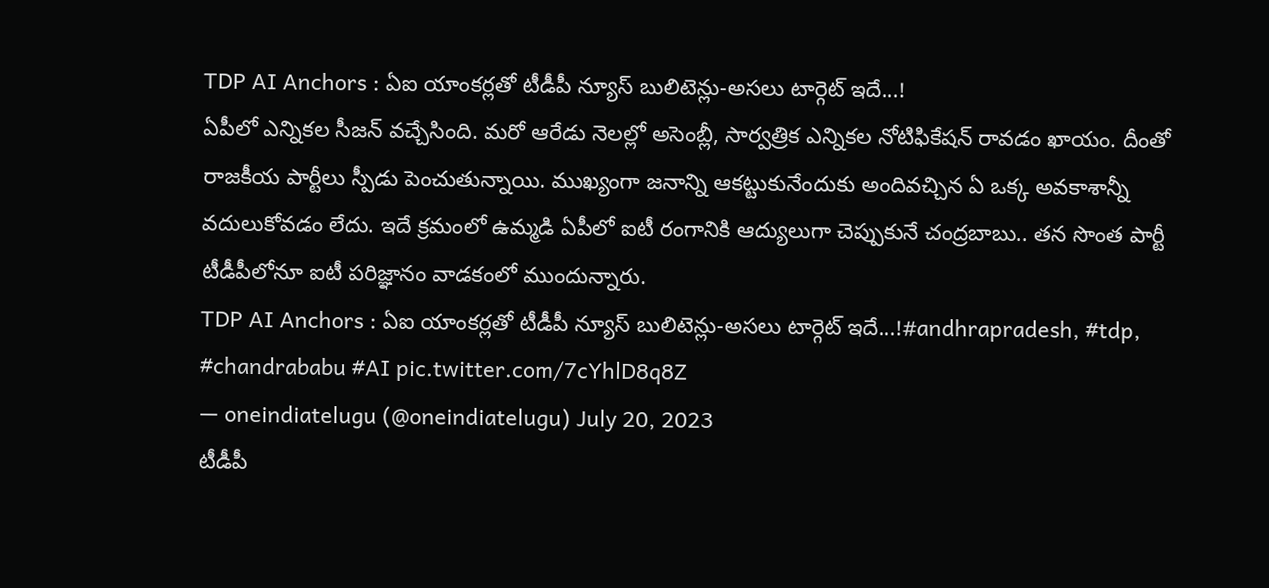TDP AI Anchors : ఏఐ యాంకర్లతో టీడీపీ న్యూస్ బులిటెన్లు-అసలు టార్గెట్ ఇదే...!
ఏపీలో ఎన్నికల సీజన్ వచ్చేసింది. మరో ఆరేడు నెలల్లో అసెంబ్లీ, సార్వత్రిక ఎన్నికల నోటిఫికేషన్ రావడం ఖాయం. దీంతో రాజకీయ పార్టీలు స్పీడు పెంచుతున్నాయి. ముఖ్యంగా జనాన్ని ఆకట్టుకునేందుకు అందివచ్చిన ఏ ఒక్క అవకాశాన్నీ వదులుకోవడం లేదు. ఇదే క్రమంలో ఉమ్మడి ఏపీలో ఐటీ రంగానికి ఆద్యులుగా చెప్పుకునే చంద్రబాబు.. తన సొంత పార్టీ టీడీపీలోనూ ఐటీ పరిజ్ఞానం వాడకంలో ముందున్నారు.
TDP AI Anchors : ఏఐ యాంకర్లతో టీడీపీ న్యూస్ బులిటెన్లు-అసలు టార్గెట్ ఇదే...!#andhrapradesh, #tdp, #chandrababu #AI pic.twitter.com/7cYhlD8q8Z
— oneindiatelugu (@oneindiatelugu) July 20, 2023
టీడీపీ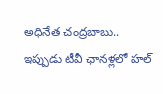అధినేత చంద్రబాబు.. ఇప్పుడు టీవీ ఛానళ్లలో హల్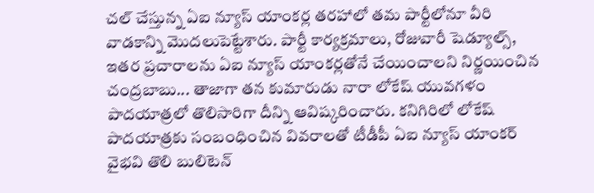చల్ చేస్తున్న ఏఐ న్యూస్ యాంకర్ల తరహాలో తమ పార్టీలోనూ వీరి వాడకాన్ని మొదలుపెట్టేశారు. పార్టీ కార్యక్రమాలు, రోజువారీ షెడ్యూల్స్, ఇతర ప్రచారాలను ఏఐ న్యూస్ యాంకర్లతోనే చేయించాలని నిర్ణయించిన చంద్రబాబు... తాజాగా తన కుమారుడు నారా లోకేష్ యువగళం పాదయాత్రలో తొలిసారిగా దీన్ని ఆవిష్కరించారు. కనిగిరిలో లోకేష్ పాదయాత్రకు సంబంధించిన వివరాలతో టీడీపీ ఏఐ న్యూస్ యాంకర్ వైభవి తొలి బులిటెన్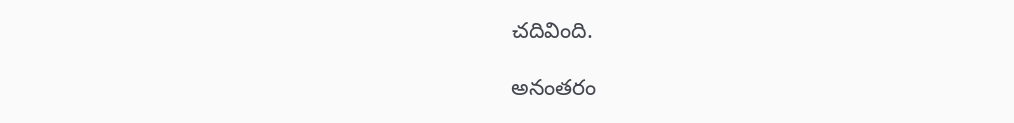చదివింది.

అనంతరం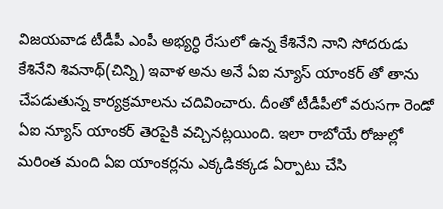విజయవాడ టీడీపీ ఎంపీ అభ్యర్ధి రేసులో ఉన్న కేశినేని నాని సోదరుడు కేశినేని శివనాథ్(చిన్ని) ఇవాళ అను అనే ఏఐ న్యూస్ యాంకర్ తో తాను చేపడుతున్న కార్యక్రమాలను చదివించారు. దీంతో టీడీపీలో వరుసగా రెండో ఏఐ న్యూస్ యాంకర్ తెరపైకి వచ్చినట్లయింది. ఇలా రాబోయే రోజుల్లో మరింత మంది ఏఐ యాంకర్లను ఎక్కడికక్కడ ఏర్పాటు చేసి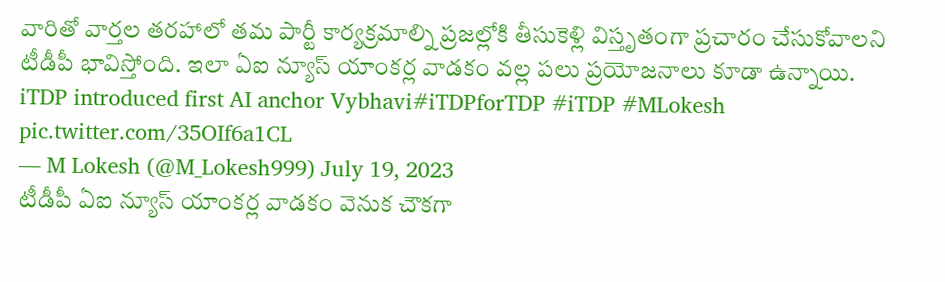వారితో వార్తల తరహాలో తమ పార్టీ కార్యక్రమాల్ని ప్రజల్లోకి తీసుకెళ్లి విస్తృతంగా ప్రచారం చేసుకోవాలని టీడీపీ భావిస్తోంది. ఇలా ఏఐ న్యూస్ యాంకర్ల వాడకం వల్ల పలు ప్రయోజనాలు కూడా ఉన్నాయి.
iTDP introduced first AI anchor Vybhavi#iTDPforTDP #iTDP #MLokesh pic.twitter.com/35OIf6a1CL
— M Lokesh (@M_Lokesh999) July 19, 2023
టీడీపీ ఏఐ న్యూస్ యాంకర్ల వాడకం వెనుక చౌకగా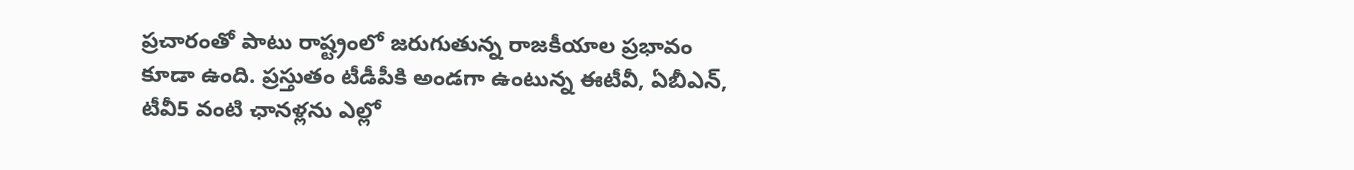ప్రచారంతో పాటు రాష్ట్రంలో జరుగుతున్న రాజకీయాల ప్రభావం కూడా ఉంది. ప్రస్తుతం టీడీపీకి అండగా ఉంటున్న ఈటీవీ, ఏబీఎన్, టీవీ5 వంటి ఛానళ్లను ఎల్లో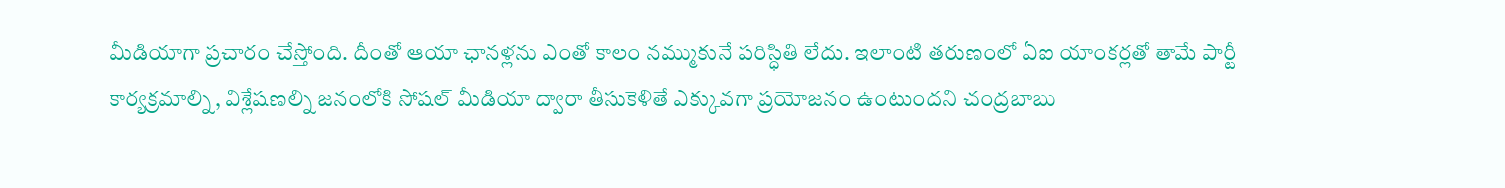మీడియాగా ప్రచారం చేస్తోంది. దీంతో ఆయా ఛానళ్లను ఎంతో కాలం నమ్ముకునే పరిస్ధితి లేదు. ఇలాంటి తరుణంలో ఏఐ యాంకర్లతో తామే పార్టీ కార్యక్రమాల్ని, విశ్లేషణల్ని జనంలోకి సోషల్ మీడియా ద్వారా తీసుకెళితే ఎక్కువగా ప్రయోజనం ఉంటుందని చంద్రబాబు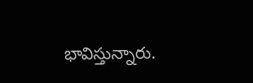భావిస్తున్నారు.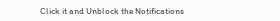Click it and Unblock the Notifications